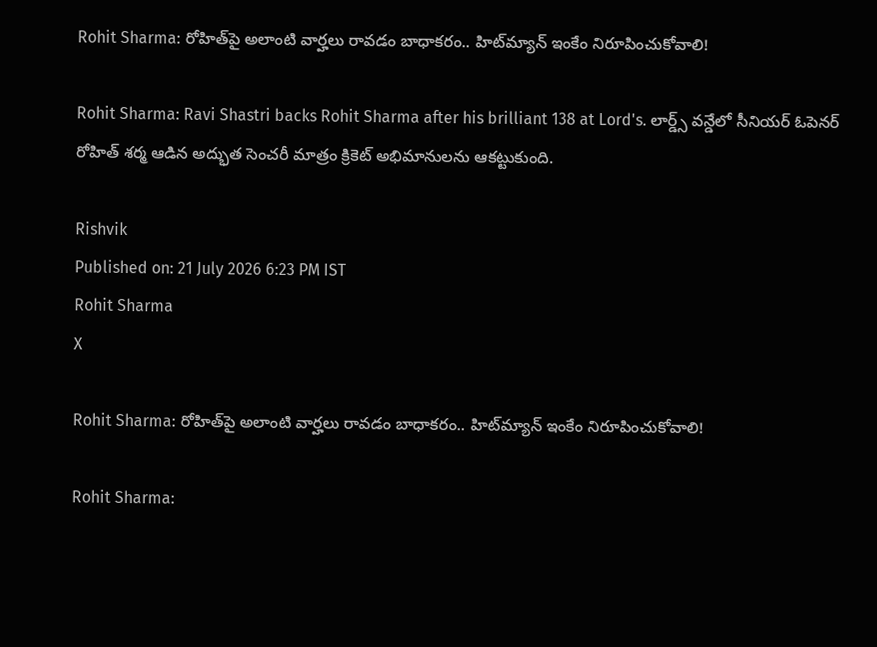Rohit Sharma: రోహిత్‌పై అలాంటి వార్హలు రావడం బాధాకరం.. హిట్‌మ్యాన్ ఇంకేం నిరూపించుకోవాలి!

Rohit Sharma: Ravi Shastri backs Rohit Sharma after his brilliant 138 at Lord's. లార్డ్స్ వన్డేలో సీనియర్ ఓపెనర్ రోహిత్ శర్మ ఆడిన అద్భుత సెంచరీ మాత్రం క్రికెట్ అభిమానులను ఆకట్టుకుంది.

Rishvik
Published on: 21 July 2026 6:23 PM IST
Rohit Sharma
X

Rohit Sharma: రోహిత్‌పై అలాంటి వార్హలు రావడం బాధాకరం.. హిట్‌మ్యాన్ ఇంకేం నిరూపించుకోవాలి!

Rohit Sharma: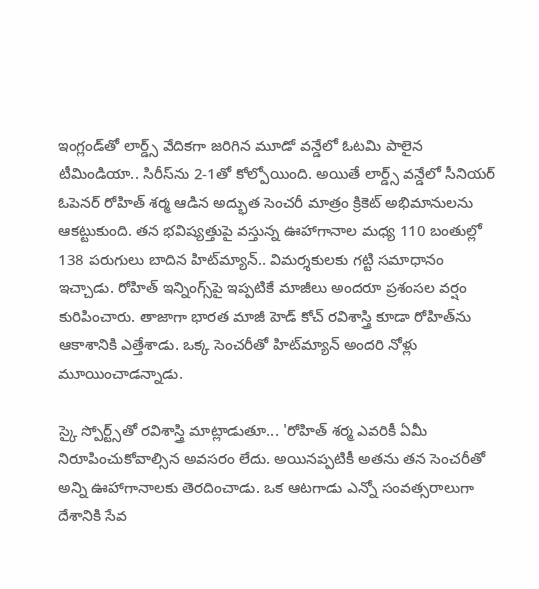ఇంగ్లండ్‌తో లార్డ్స్ వేదికగా జరిగిన మూడో వన్డేలో ఓటమి పాలైన టీమిండియా.. సిరీస్‌ను 2-1తో కోల్పోయింది. అయితే లార్డ్స్ వన్డేలో సీనియర్ ఓపెనర్ రోహిత్ శర్మ ఆడిన అద్భుత సెంచరీ మాత్రం క్రికెట్ అభిమానులను ఆకట్టుకుంది. తన భవిష్యత్తుపై వస్తున్న ఊహాగానాల మధ్య 110 బంతుల్లో 138 పరుగులు బాదిన హిట్‌మ్యాన్.. విమర్శకులకు గట్టి సమాధానం ఇచ్చాడు. రోహిత్ ఇన్నింగ్స్‌పై ఇప్పటికే మాజీలు అందరూ ప్రశంసల వర్షం కురిపించారు. తాజాగా భారత మాజీ హెడ్ కోచ్ రవిశాస్త్రి కూడా రోహిత్‌ను ఆకాశానికి ఎత్తేశాడు. ఒక్క సెంచరీతో హిట్‌మ్యాన్ అందరి నోళ్లు మూయించాడన్నాడు.

స్కై స్పోర్ట్స్‌తో రవిశాస్త్రి మాట్లాడుతూ... 'రోహిత్ శర్మ ఎవరికీ ఏమీ నిరూపించుకోవాల్సిన అవసరం లేదు. అయినప్పటికీ అతను తన సెంచరీతో అన్ని ఊహాగానాలకు తెరదించాడు. ఒక ఆటగాడు ఎన్నో సంవత్సరాలుగా దేశానికి సేవ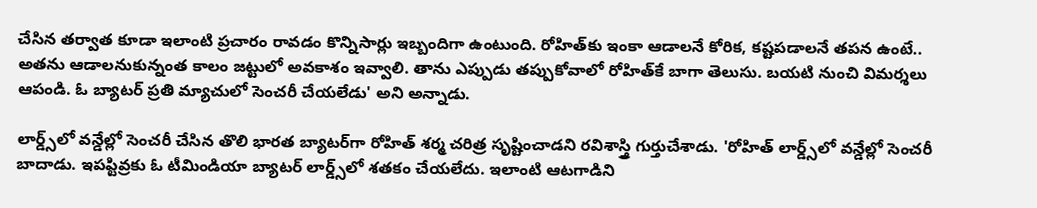చేసిన తర్వాత కూడా ఇలాంటి ప్రచారం రావడం కొన్నిసార్లు ఇబ్బందిగా ఉంటుంది. రోహిత్‌కు ఇంకా ఆడాలనే కోరిక, కష్టపడాలనే తపన ఉంటే.. అతను ఆడాలనుకున్నంత కాలం జట్టులో అవకాశం ఇవ్వాలి. తాను ఎప్పుడు తప్పుకోవాలో రోహిత్‌కే బాగా తెలుసు. బయటి నుంచి విమర్శలు ఆపండి. ఓ బ్యాటర్ ప్రతి మ్యాచులో సెంచరీ చేయలేడు' అని అన్నాడు.

లార్డ్స్‌లో వన్డేల్లో సెంచరీ చేసిన తొలి భారత బ్యాటర్‌గా రోహిత్ శర్మ చరిత్ర సృష్టించాడని రవిశాస్త్రి గుర్తుచేశాడు. 'రోహిత్ లార్డ్స్‌లో వన్డేల్లో సెంచరీ బాదాడు. ఇపప్టివ్రకు ఓ టీమిండియా బ్యాటర్ లార్డ్స్‌లో శతకం చేయలేదు. ఇలాంటి ఆటగాడిని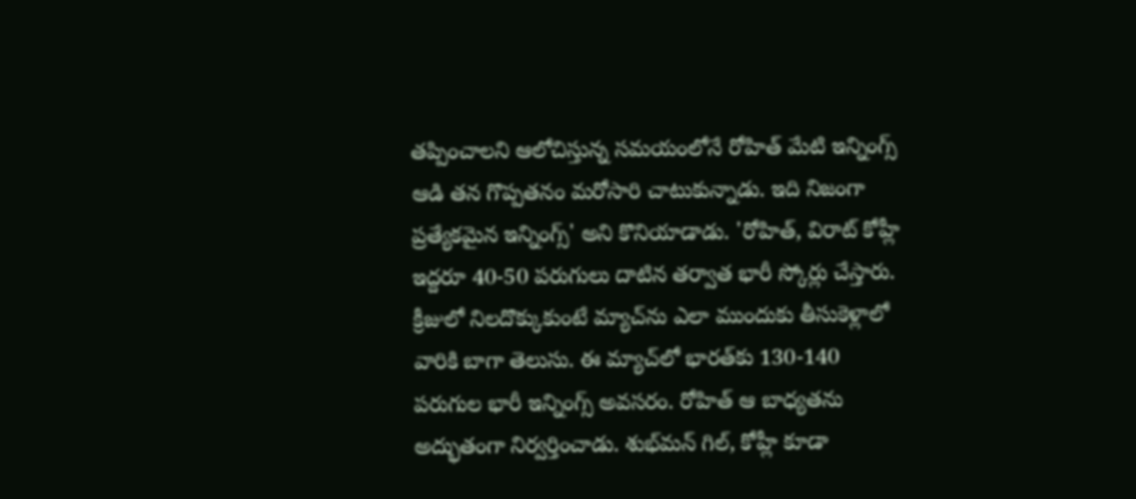తప్పించాలని ఆలోచిస్తున్న సమయంలోనే రోహిత్ మేటి ఇన్నింగ్స్ ఆడి తన గొప్పతనం మరోసారి చాటుకున్నాడు. ఇది నిజంగా ప్రత్యేకమైన ఇన్నింగ్స్' అని కొనియాడాడు. 'రోహిత్, విరాట్ కోహ్లీ ఇద్దరూ 40-50 పరుగులు దాటిన తర్వాత భారీ స్కోర్లు చేస్తారు. క్రీజులో నిలదొక్కుకుంటే మ్యాచ్‌ను ఎలా ముందుకు తీసుకెళ్లాలో వారికి బాగా తెలుసు. ఈ మ్యాచ్‌లో భారత్‌కు 130-140 పరుగుల భారీ ఇన్నింగ్స్ అవసరం. రోహిత్ ఆ బాధ్యతను అద్భుతంగా నిర్వర్తించాడు. శుభ్‌మన్ గిల్, కోహ్లీ కూడా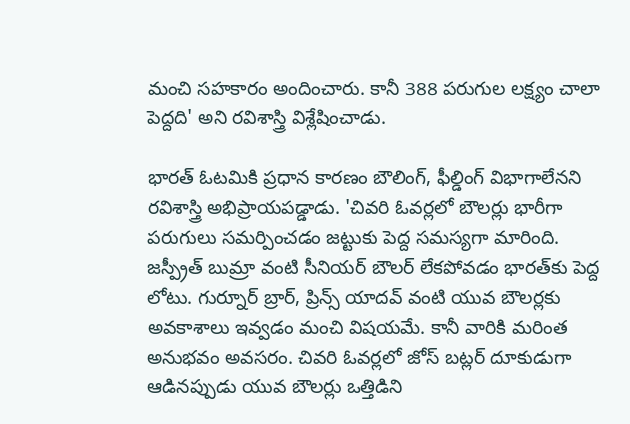మంచి సహకారం అందించారు. కానీ 388 పరుగుల లక్ష్యం చాలా పెద్దది' అని రవిశాస్త్రి విశ్లేషించాడు.

భారత్ ఓటమికి ప్రధాన కారణం బౌలింగ్, ఫీల్డింగ్ విభాగాలేనని రవిశాస్త్రి అభిప్రాయపడ్డాడు. 'చివరి ఓవర్లలో బౌలర్లు భారీగా పరుగులు సమర్పించడం జట్టుకు పెద్ద సమస్యగా మారింది. జస్ప్రీత్ బుమ్రా వంటి సీనియర్ బౌలర్ లేకపోవడం భారత్‌కు పెద్ద లోటు. గుర్నూర్ బ్రార్, ప్రిన్స్ యాదవ్ వంటి యువ బౌలర్లకు అవకాశాలు ఇవ్వడం మంచి విషయమే. కానీ వారికి మరింత అనుభవం అవసరం. చివరి ఓవర్లలో జోస్ బట్లర్ దూకుడుగా ఆడినప్పుడు యువ బౌలర్లు ఒత్తిడిని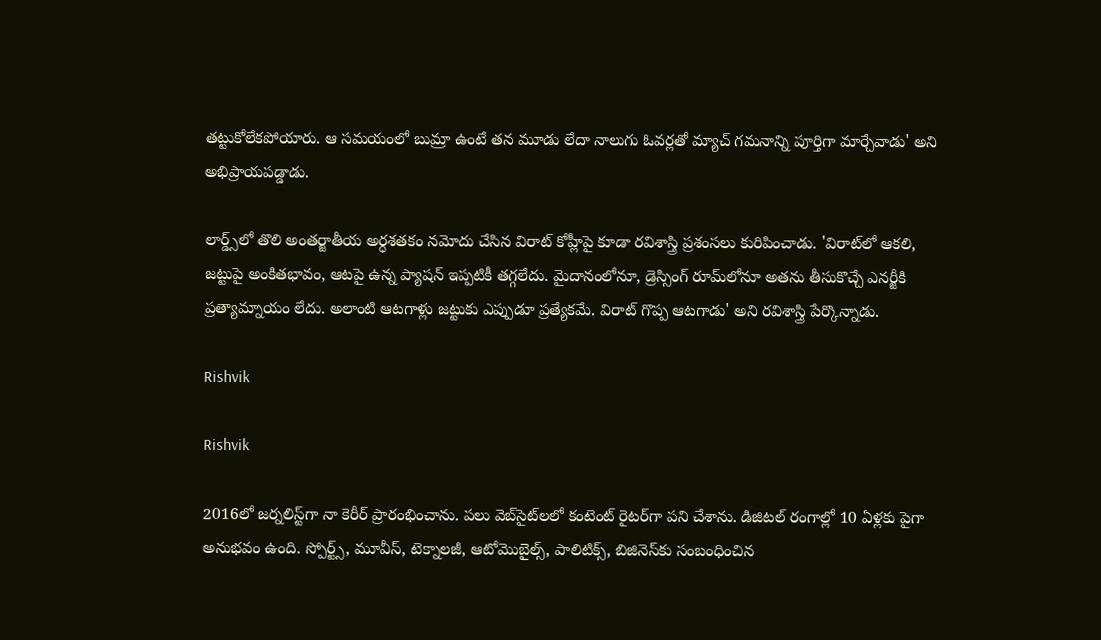తట్టుకోలేకపోయారు. ఆ సమయంలో బుమ్రా ఉంటే తన మూడు లేదా నాలుగు ఓవర్లతో మ్యాచ్ గమనాన్ని పూర్తిగా మార్చేవాడు' అని అభిప్రాయపడ్డాడు.

లార్డ్స్‌లో తొలి అంతర్జాతీయ అర్ధశతకం నమోదు చేసిన విరాట్ కోహ్లీపై కూడా రవిశాస్త్రి ప్రశంసలు కురిపించాడు. 'విరాట్‌లో ఆకలి, జట్టుపై అంకితభావం, ఆటపై ఉన్న ప్యాషన్ ఇప్పటికీ తగ్గలేదు. మైదానంలోనూ, డ్రెస్సింగ్ రూమ్‌లోనూ అతను తీసుకొచ్చే ఎనర్జీకి ప్రత్యామ్నాయం లేదు. అలాంటి ఆటగాళ్లు జట్టుకు ఎప్పుడూ ప్రత్యేకమే. విరాట్ గొప్ప ఆటగాడు' అని రవిశాస్త్రి పేర్కొన్నాడు.

Rishvik

Rishvik

2016లో జర్నలిస్ట్‌గా నా కెరీర్ ప్రారంభించాను. పలు వెబ్‌సైట్‌లలో కంటెంట్ రైటర్‌గా పని చేశాను. డిజిటల్‌ రంగాల్లో 10 ఏళ్లకు పైగా అనుభవం ఉంది. స్పోర్ట్స్, మూవీస్, టెక్నాలజీ, ఆటోమొబైల్స్, పాలిటిక్స్, బిజినెస్‌కు సంబంధించిన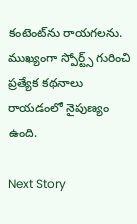కంటెంట్‌ను రాయగలను. ముఖ్యంగా స్పోర్ట్స్ గురించి ప్రత్యేక కథనాలు రాయడంలో నైపుణ్యం ఉంది.

Next Story